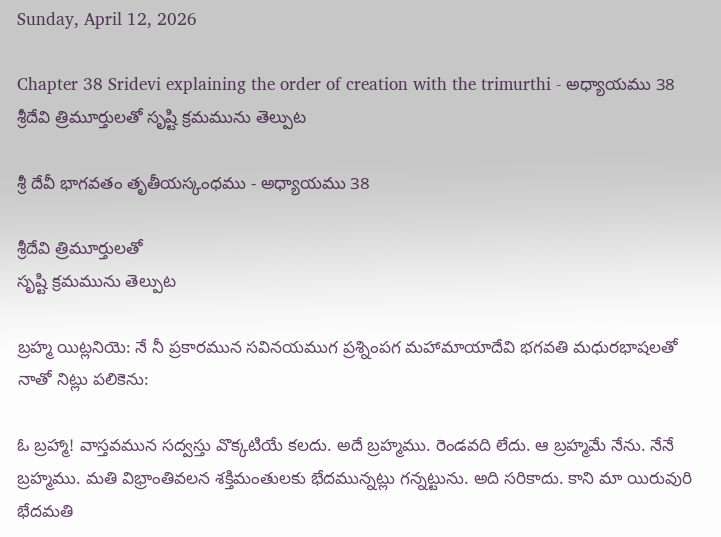Sunday, April 12, 2026

Chapter 38 Sridevi explaining the order of creation with the trimurthi - అధ్యాయము 38 శ్రీదేవి త్రిమూర్తులతో సృష్టి క్రమమును తెల్పుట

శ్రీ దేవీ భాగవతం తృతీయస్కంధము - అధ్యాయము 38

శ్రీదేవి త్రిమూర్తులతో
సృష్టి క్రమమును తెల్పుట

బ్రహ్మ యిట్లనియె: నే నీ ప్రకారమున సవినయముగ ప్రశ్నింపగ మహామాయాదేవి భగవతి మధురభాషలతో నాతో నిట్లు పలికెను:

ఓ బ్రహ్మా! వాస్తవమున సద్వస్తు వొక్కటియే కలదు. అదే బ్రహ్మము. రెండవది లేదు. ఆ బ్రహ్మమే నేను. నేనే బ్రహ్మము. మతి విభ్రాంతివలన శక్తిమంతులకు భేదమున్నట్లు గన్నట్టును. అది సరికాదు. కాని మా యిరువురి భేదమతి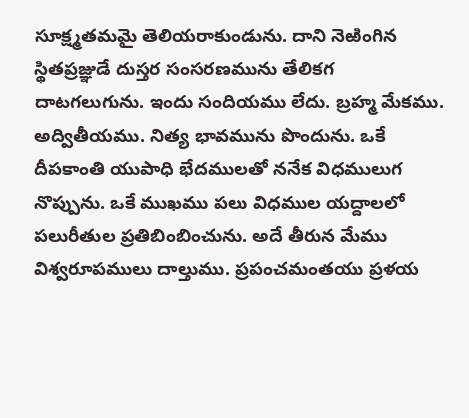సూక్ష్మతమమై తెలియరాకుండును. దాని నెఱింగిన స్థితప్రజ్ఞుడే దుస్తర సంసరణమును తేలికగ దాటగలుగును. ఇందు సందియము లేదు. బ్రహ్మ మేకము. అద్వితీయము. నిత్య భావమును పొందును. ఒకే దీపకాంతి యుపాధి భేదములతో ననేక విధములుగ నొప్పును. ఒకే ముఖము పలు విధముల యద్దాలలో పలురీతుల ప్రతిబింబించును. అదే తీరున మేము విశ్వరూపములు దాల్తుము. ప్రపంచమంతయు ప్రళయ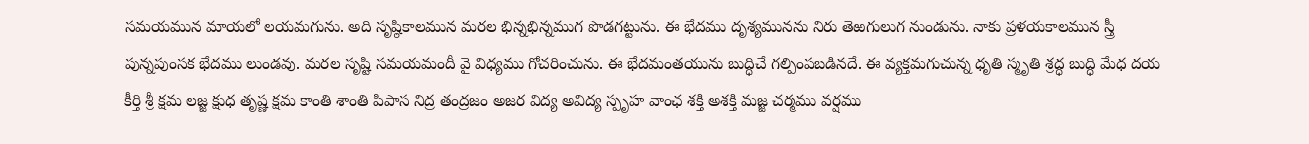సమయమున మాయలో లయమగును. అది సృష్ఠికాలమున మరల భిన్నభిన్నముగ పొడగట్టును. ఈ భేదము దృశ్యమునను నిరు తెఱగులుగ నుండును. నాకు ప్రళయకాలమున స్త్రీ పున్నపుంసక భేదము లుండవు. మరల సృష్టి సమయమందీ వై విధ్యము గోచరించును. ఈ భేదమంతయును బుద్ధిచే గల్పింపబడినదే. ఈ వ్యక్తమగుచున్న ధృతి స్మృతి శ్రద్ధ బుద్ధి మేధ దయ కీర్తి శ్రీ క్షమ లజ్జ క్షుధ తృష్ణ క్షమ కాంతి శాంతి పిపాస నిద్ర తంద్రజం అజర విద్య అవిద్య స్పృహ వాంఛ శక్తి అశక్తి మజ్జ చర్మము వర్షము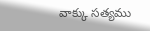వాక్కు సత్యము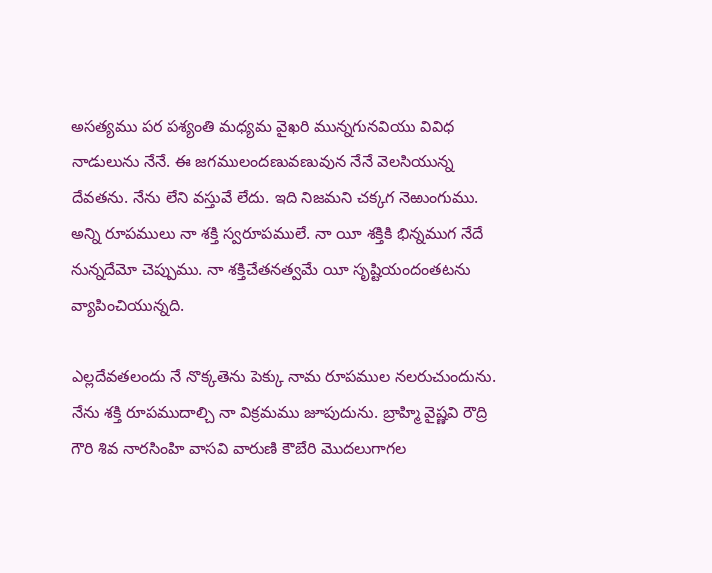అసత్యము పర పశ్యంతి మధ్యమ వైఖరి మున్నగునవియు వివిధ నాడులును నేనే. ఈ జగములందణువణువున నేనే వెలసియున్న దేవతను. నేను లేని వస్తువే లేదు. ఇది నిజమని చక్కగ నెఱుంగుము. అన్ని రూపములు నా శక్తి స్వరూపములే. నా యీ శక్తికి భిన్నముగ నేదే నున్నదేమో చెప్పుము. నా శక్తిచేతనత్వమే యీ సృష్టియందంతటను వ్యాపించియున్నది.

ఎల్లదేవతలందు నే నొక్కతెను పెక్కు నామ రూపముల నలరుచుందును. నేను శక్తి రూపముదాల్చి నా విక్రమము జూపుదును. బ్రాహ్మి వైష్ణవి రౌద్రి గౌరి శివ నారసింహి వాసవి వారుణి కౌబేరి మొదలుగాగల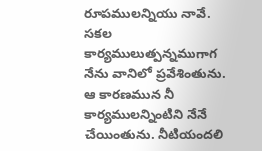రూపములన్నియు నావే. సకల కార్యములుత్పన్నముగాగ నేను వానిలో ప్రవేశింతును. ఆ కారణమున నీ కార్యములన్నింటిని నేనే చేయింతును. నీటియందలి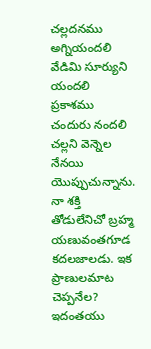చల్లదనము అగ్నియందలి వేడిమి సూర్యుని యందలి ప్రకాశము చందురు నందలి చల్లని వెన్నెల నేనయి యొప్పుచున్నాను. నా శక్తి తోడులేనిచో బ్రహ్మ యణువంతగూడ కదలజాలడు. ఇక ప్రాణులమాట చెప్పనేల? ఇదంతయు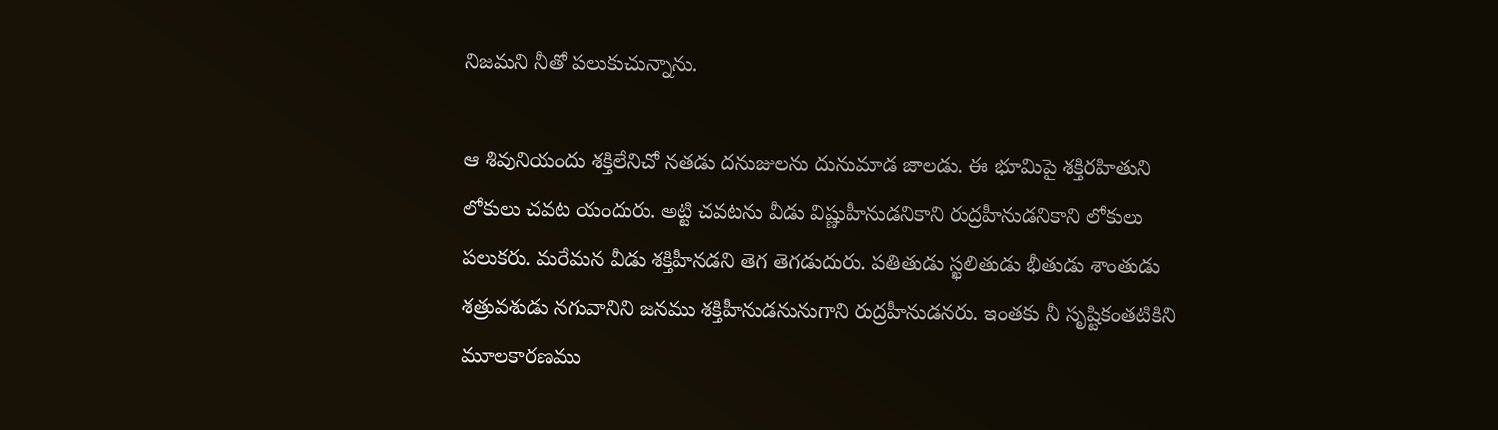నిజమని నీతో పలుకుచున్నాను.

ఆ శివునియందు శక్తిలేనిచో నతడు దనుజులను దునుమాడ జాలడు. ఈ భూమిపై శక్తిరహితుని లోకులు చవట యందురు. అట్టి చవటను వీడు విష్ణుహీనుడనికాని రుద్రహీనుడనికాని లోకులు పలుకరు. మరేమన వీడు శక్తిహీనడని తెగ తెగడుదురు. పతితుడు స్ఖలితుడు భీతుడు శాంతుడు శత్రువశుడు నగువానిని జనము శక్తిహీనుడనునుగాని రుద్రహీనుడనరు. ఇంతకు నీ సృష్టికంతటికిని మూలకారణము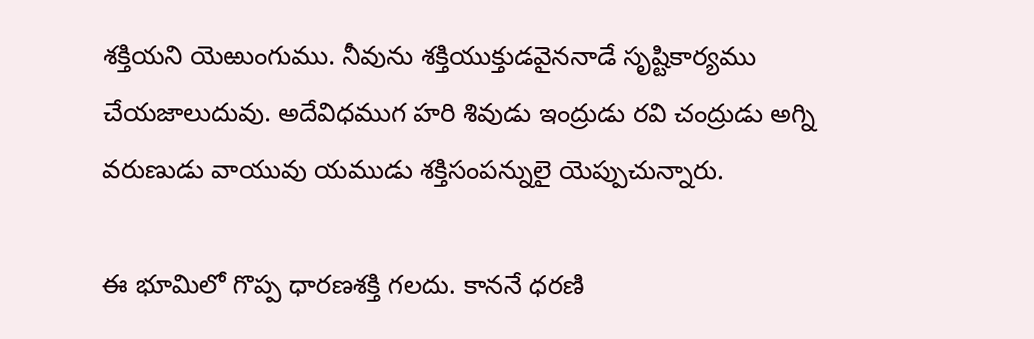శక్తియని యెఱుంగుము. నీవును శక్తియుక్తుడవైననాడే సృష్టికార్యము చేయజాలుదువు. అదేవిధముగ హరి శివుడు ఇంద్రుడు రవి చంద్రుడు అగ్ని వరుణుడు వాయువు యముడు శక్తిసంపన్నులై యెప్పుచున్నారు.

ఈ భూమిలో గొప్ప ధారణశక్తి గలదు. కాననే ధరణి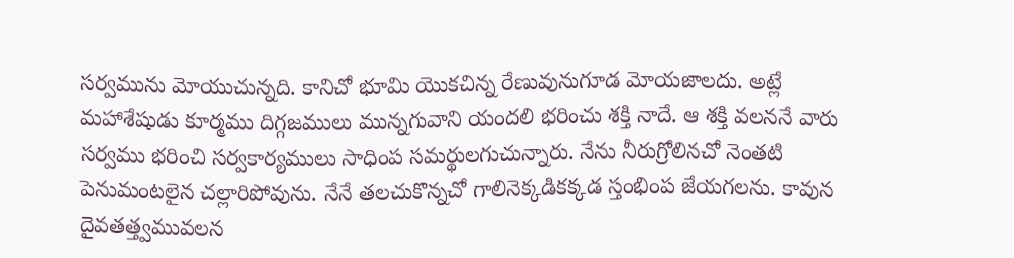సర్వమును మోయుచున్నది. కానిచో భూమి యొకచిన్న రేణువునుగూడ మోయజాలదు. అట్లే మహాశేషుడు కూర్మము దిగ్గజములు మున్నగువాని యందలి భరించు శక్తి నాదే. ఆ శక్తి వలననే వారు సర్వము భరించి సర్వకార్యములు సాధింప సమర్థులగుచున్నారు. నేను నీరుగ్రోలినచో నెంతటి పెనుమంటలైన చల్లారిపోవును. నేనే తలచుకొన్నచో గాలినెక్కడికక్కడ స్తంభింప జేయగలను. కావున దైవతత్త్వమువలన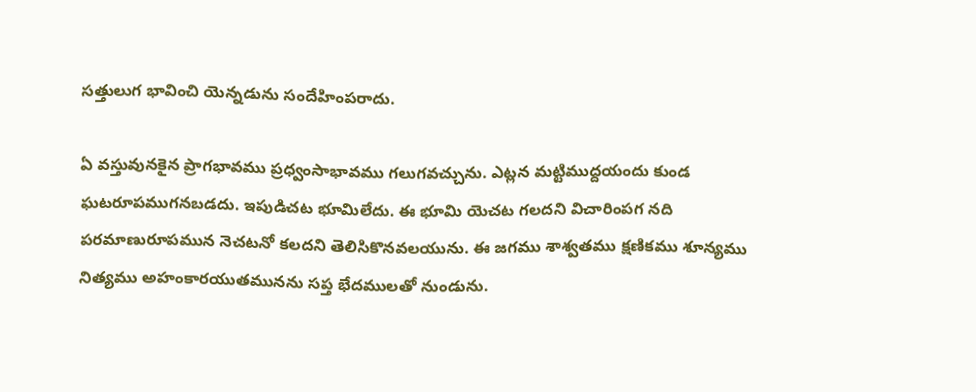సత్తులుగ భావించి యెన్నడును సందేహింపరాదు.

ఏ వస్తువునకైన ప్రాగభావము ప్రధ్వంసాభావము గలుగవచ్చును. ఎట్లన మట్టిముద్దయందు కుండ ఘటరూపముగనబడదు. ఇపుడిచట భూమిలేదు. ఈ భూమి యెచట గలదని విచారింపగ నది పరమాణురూపమున నెచటనో కలదని తెలిసికొనవలయును. ఈ జగము శాశ్వతము క్షణికము శూన్యము నిత్యము అహంకారయుతమునను సప్త భేదములతో నుండును.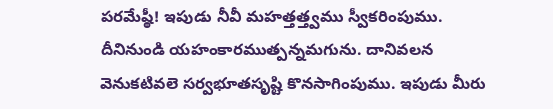పరమేష్ఠీ! ఇపుడు నీవీ మహత్తత్త్వము స్వీకరింపుము. దీనినుండి యహంకారముత్పన్నమగును. దానివలన వెనుకటివలె సర్వభూతసృష్టి కొనసాగింపుము. ఇపుడు మీరు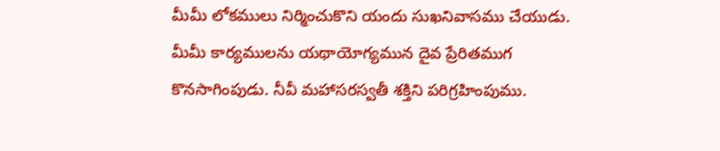మీమీ లోకములు నిర్మించుకొని యందు సుఖనివాసము చేయుడు. మీమీ కార్యములను యథాయోగ్యమున దైవ ప్రేరితముగ కొనసాగింపుడు. నీవీ మహాసరస్వతీ శక్తిని పరిగ్రహింపుము.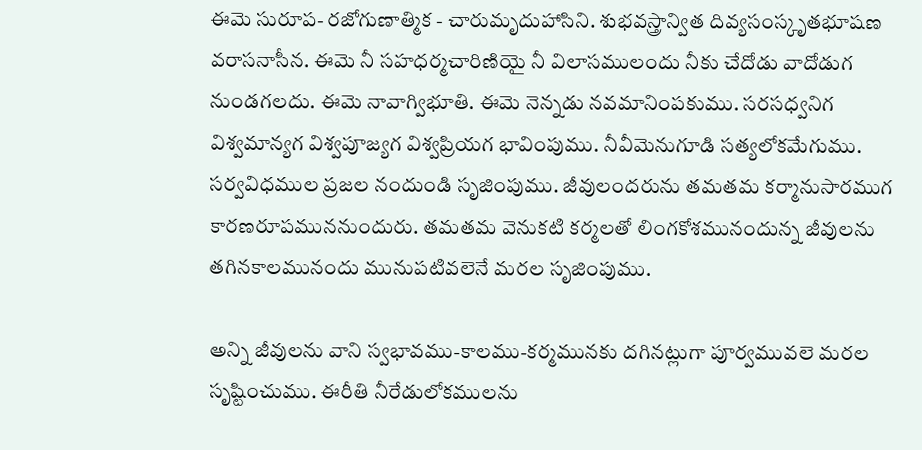ఈమె సురూప- రజోగుణాత్మిక - చారుమృదుహాసిని. శుభవస్త్రాన్విత దివ్యసంస్కృతభూషణ వరాసనాసీన. ఈమె నీ సహధర్మచారిణియై నీ విలాసములందు నీకు చేదోడు వాదోడుగ నుండగలదు. ఈమె నావాగ్విభూతి. ఈమె నెన్నడు నవమానింపకుము. సరసధ్వనిగ విశ్వమాన్యగ విశ్వపూజ్యగ విశ్వప్రియగ భావింపుము. నీవీమెనుగూడి సత్యలోకమేగుము. సర్వవిధముల ప్రజల నందుండి సృజింపుము. జీవులందరును తమతమ కర్మానుసారముగ కారణరూపముననుందురు. తమతమ వెనుకటి కర్మలతో లింగకోశమునందున్న జీవులను తగినకాలమునందు మునుపటివలెనే మరల సృజింపుము.

అన్ని జీవులను వాని స్వభావము-కాలము-కర్మమునకు దగినట్లుగా పూర్వమువలె మరల సృష్టించుము. ఈరీతి నీరేడులోకములను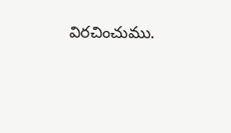విరచించుము.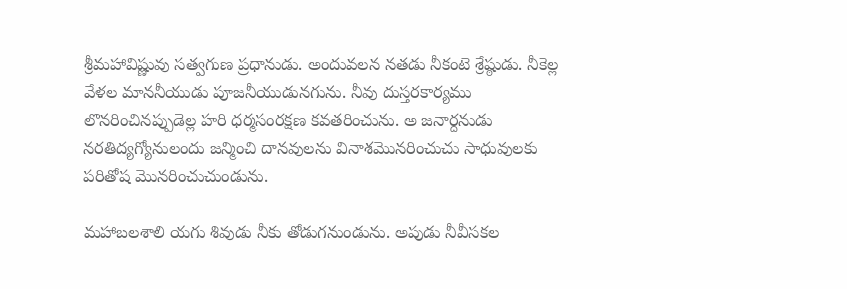శ్రీమహావిష్ణువు సత్వగుణ ప్రధానుడు. అందువలన నతడు నీకంటె శ్రేష్ఠుడు. నీకెల్ల వేళల మాననీయుడు పూజనీయుడునగును. నీవు దుస్తరకార్యము లొనరించినప్పుడెల్ల హరి ధర్మసంరక్షణ కవతరించును. అ జనార్దనుడు నరతిద్యగ్యోనులందు జన్మించి దానవులను వినాశమొనరించుచు సాధువులకు పరితోష మొనరించుచుండును.

మహాబలశాలి యగు శివుడు నీకు తోడుగనుండును. అపుడు నీవీసకల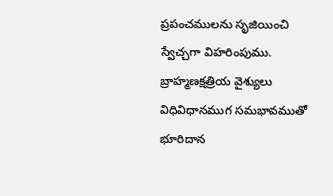ప్రపంచములను సృజియించి స్వేచ్చగా విహరింపుము. బ్రాహ్మణక్షత్రియ వైశ్యులు విధివిధానముగ సమభావముతో భూరిదాన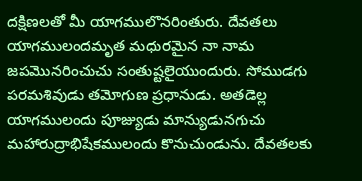దక్షిణలతో మీ యాగములొనరింతురు. దేవతలు యాగములందమృత మధురమైన నా నామ జపమొనరించుచు సంతుష్టలైయుందురు. సోముడగు పరమశివుడు తమోగుణ ప్రధానుడు. అతడెల్ల యాగములందు పూజ్యుడు మాన్యుడునగుచు మహారుద్రాభిషేకములందు కొనుచుండును. దేవతలకు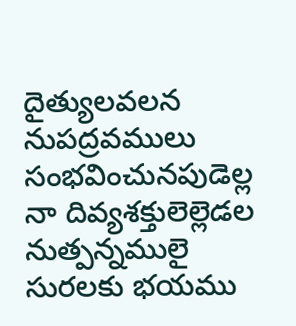దైత్యులవలన నుపద్రవములు సంభవించునపుడెల్ల నా దివ్యశక్తులెల్లెడల నుత్పన్నములై సురలకు భయము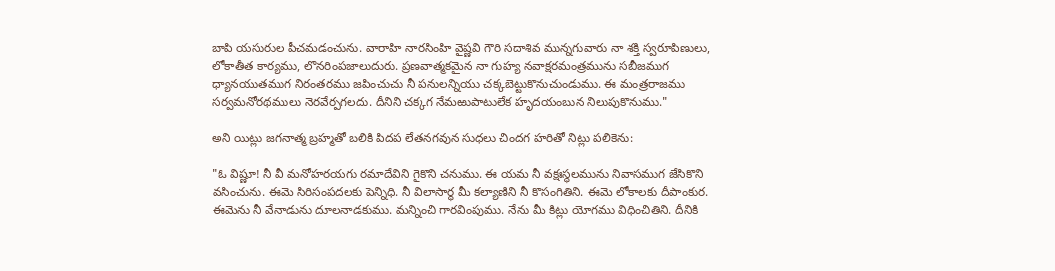బాపి యసురుల పీచమడంచును. వారాహి నారసింహి వైష్ణవి గౌరి సదాశివ మున్నగువారు నా శక్తి స్వరూపిణులు, లోకాతీత కార్యము, లొనరింపజాలుదురు. ప్రణవాత్మకమైన నా గుహ్య నవాక్షరమంత్రమును సబీజముగ ధ్యానయుతముగ నిరంతరము జపించుచు నీ పనులన్నియు చక్కబెట్టుకొనుచుండుము. ఈ మంత్రరాజము సర్వమనోరథములు నెరవేర్పగలదు. దీనిని చక్కగ నేమఱుపాటులేక హృదయంబున నిలుపుకొనుము."

అని యిట్లు జగనాత్మ బ్రహ్మతో బలికి పిదప లేతనగవున సుధలు చిందగ హరితో నిట్లు పలికెను:

"ఓ విష్ణూ! నీ వీ మనోహరయగు రమాదేవిని గైకొని చనుము. ఈ యమ నీ వక్షఃస్థలమును నివాసముగ జేసికొని వసించును. ఈమె సిరిసంపదలకు పెన్నిధి. నీ విలాసార్థ మీ కల్యాణిని నీ కొసంగితిని. ఈమె లోకాలకు దీపాంకుర. ఈమెను నీ వేనాడును దూలనాడకుము. మన్నించి గారవింపుము. నేను మీ కిట్లు యోగము విధించితిని. దీనికి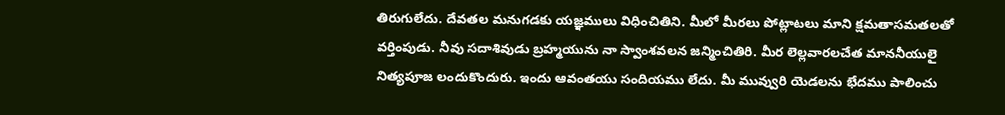తిరుగులేదు. దేవతల మనుగడకు యజ్ఞములు విధించితిని. మీలో మీరలు పోట్లాటలు మాని క్షమతాసమతలతో వర్తింపుడు. నీవు సదాశివుడు బ్రహ్మయును నా స్వాంశవలన జన్మించితిరి. మీర లెల్లవారలచేత మాననీయులై నిత్యపూజ లందుకొందురు. ఇందు ఆవంతయు సందియము లేదు. మీ మువ్వురి యెడలను భేదము పాలించు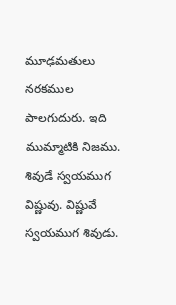మూఢమతులు నరకముల పాలగుదురు. ఇది ముమ్మాటికి నిజము. శివుడే స్వయముగ విష్ణువు. విష్ణువే స్వయముగ శివుడు.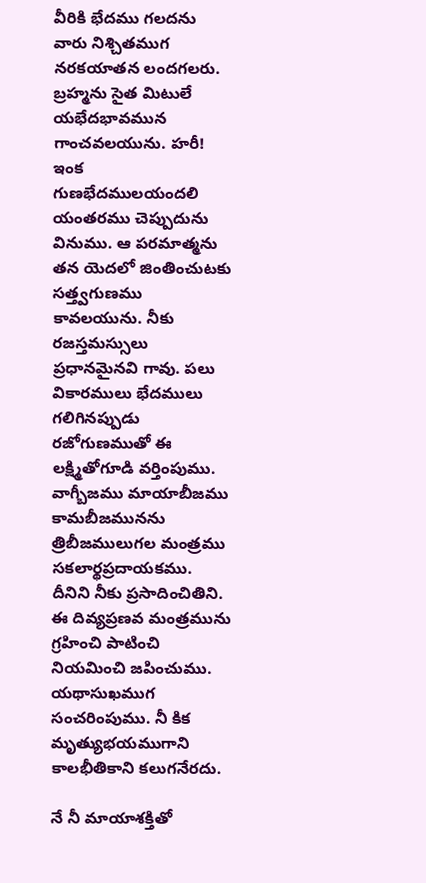వీరికి భేదము గలదను వారు నిశ్చితముగ నరకయాతన లందగలరు. బ్రహ్మను సైత మిటులే యభేదభావమున గాంచవలయును. హరీ! ఇంక గుణభేదములయందలి యంతరము చెప్పుదును వినుము. ఆ పరమాత్మను తన యెదలో జింతించుటకు సత్త్వగుణము కావలయును. నీకు రజస్తమస్సులు ప్రధానమైనవి గావు. పలు వికారములు భేదములు గలిగినప్పుడు రజోగుణముతో ఈ లక్ష్మితోగూడి వర్తింపుము. వాగ్బీజము మాయాబీజము కామబీజమునను త్రిబీజములుగల మంత్రము సకలార్థప్రదాయకము. దీనిని నీకు ప్రసాదించితిని. ఈ దివ్యప్రణవ మంత్రమును గ్రహించి పాటించి నియమించి జపించుము. యథాసుఖముగ సంచరింపుము. నీ కిక మృత్యుభయముగాని కాలభీతికాని కలుగనేరదు.

నే నీ మాయాశక్తితో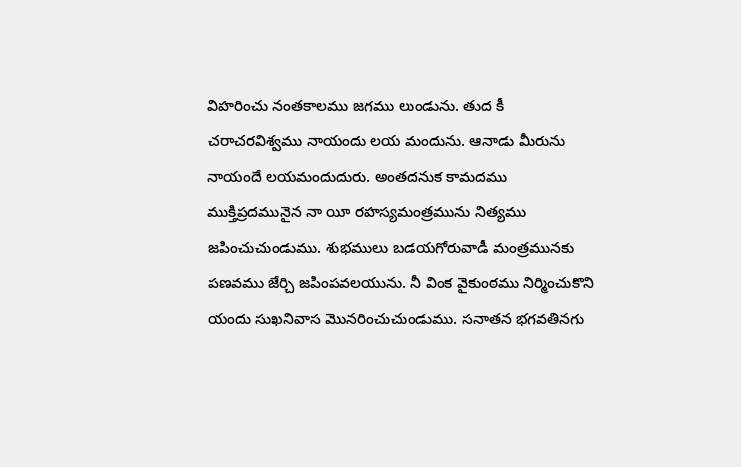విహరించు నంతకాలము జగము లుండును. తుద కీ చరాచరవిశ్వము నాయందు లయ మందును. ఆనాడు మీరును నాయందే లయమందుదురు. అంతదనుక కామదము ముక్తిప్రదమునైన నా యీ రహస్యమంత్రమును నిత్యము జపించుచుండుము. శుభములు బడయగోరువాడీ మంత్రమునకు పణవము జేర్చి జపింపవలయును. నీ వింక వైకుంఠము నిర్మించుకొని యందు సుఖనివాస మొనరించుచుండుము. సనాతన భగవతినగు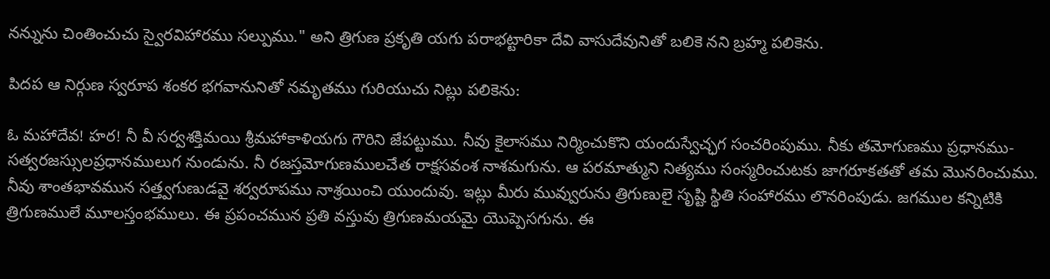నన్నును చింతించుచు స్వైరవిహారము సల్పుము." అని త్రిగుణ ప్రకృతి యగు పరాభట్టారికా దేవి వాసుదేవునితో బలికె నని బ్రహ్మ పలికెను.

పిదప ఆ నిర్గుణ స్వరూప శంకర భగవానునితో నమృతము గురియుచు నిట్లు పలికెను:

ఓ మహాదేవ! హర! నీ వీ సర్వశక్తిమయి శ్రీమహాకాళియగు గౌరిని జేపట్టుము. నీవు కైలాసము నిర్మించుకొని యందుస్వేచ్ఛగ సంచరింపుము. నీకు తమోగుణము ప్రధానము-సత్వరజస్సులప్రధానములుగ నుండును. నీ రజస్తమోగుణములచేత రాక్షసవంశ నాశమగును. ఆ పరమాత్ముని నిత్యము సంస్మరించుటకు జాగరూకతతో తమ మొనరించుము. నీవు శాంతభావమున సత్త్వగుణుడవై శర్వరూపము నాశ్రయించి యుందువు. ఇట్లు మీరు మువ్వురును త్రిగుణులై సృష్టి స్థితి సంహారము లొనరింపుడు. జగముల కన్నిటికి త్రిగుణములే మూలస్తంభములు. ఈ ప్రపంచమున ప్రతి వస్తువు త్రిగుణమయమై యొప్పెసగును. ఈ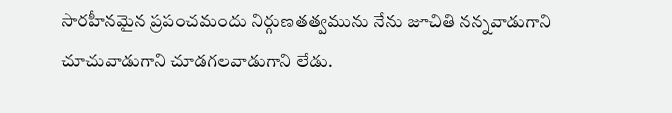సారహీనమైన ప్రపంచమందు నిర్గుణతత్వమును నేను జూచితి నన్నవాడుగాని చూచువాడుగాని చూడగలవాడుగాని లేడు.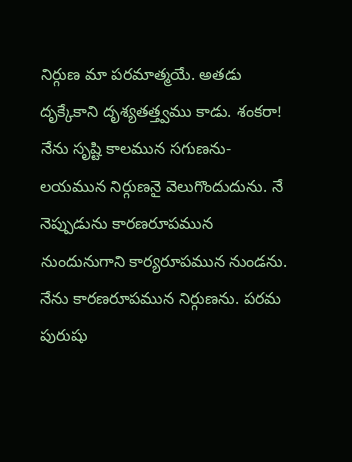నిర్గుణ మా పరమాత్మయే. అతడు దృక్కేకాని దృశ్యతత్త్వము కాడు. శంకరా! నేను సృష్టి కాలమున సగుణను-లయమున నిర్గుణనై వెలుగొందుదును. నే నెప్పుడును కారణరూపమున నుందునుగాని కార్యరూపమున నుండను. నేను కారణరూపమున నిర్గుణను. పరమ పురుషు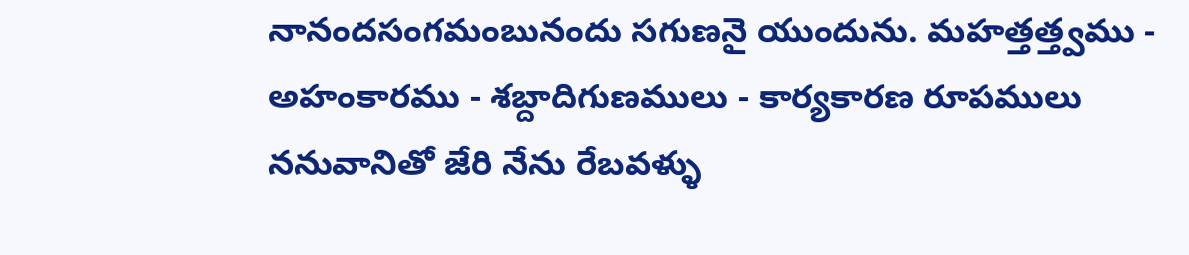నానందసంగమంబునందు సగుణనై యుందును. మహత్తత్త్వము - అహంకారము - శబ్దాదిగుణములు - కార్యకారణ రూపములు ననువానితో జేరి నేను రేబవళ్ళు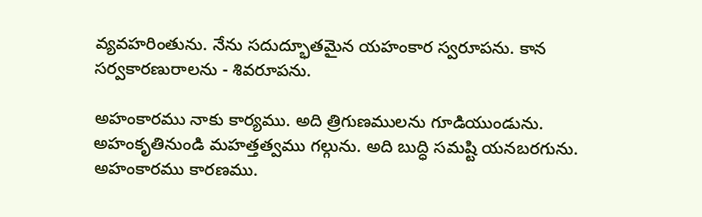వ్యవహరింతును. నేను సదుద్భూతమైన యహంకార స్వరూపను. కాన సర్వకారణురాలను - శివరూపను.

అహంకారము నాకు కార్యము. అది త్రిగుణములను గూడియుండును. అహంకృతినుండి మహత్తత్వము గల్గును. అది బుద్ధి సమష్టి యనబరగును. అహంకారము కారణము.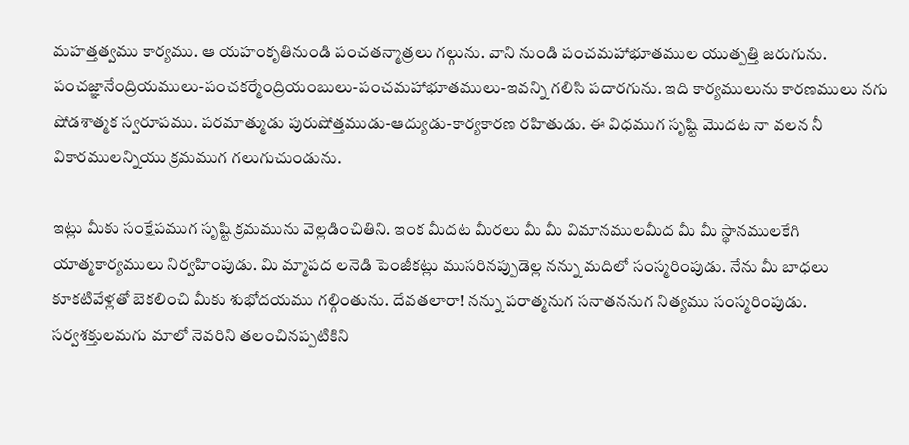మహత్తత్వము కార్యము. ఆ యహంకృతినుండి పంచతన్మాత్రలు గల్గును. వాని నుండి పంచమహాభూతముల యుత్పత్తి జరుగును. పంచజ్ఞానేంద్రియములు-పంచకర్మేంద్రియంబులు-పంచమహాభూతములు-ఇవన్ని గలిసి పదారగును. ఇది కార్యములును కారణములు నగు షోడశాత్మక స్వరూపము. పరమాత్ముడు పురుషోత్తముడు-ఆద్యుడు-కార్యకారణ రహితుడు. ఈ విధముగ సృష్టి మొదట నా వలన నీ వికారములన్నియు క్రమముగ గలుగుచుండును.

ఇట్లు మీకు సంక్షేపముగ సృష్టి క్రమమును వెల్లడించితిని. ఇంక మీదట మీరలు మీ మీ విమానములమీద మీ మీ స్థానములకేగి యాత్మకార్యములు నిర్వహింపుడు. మి మ్మాపద లనెడి పెంజీకట్లు ముసరినప్పుడెల్ల నన్ను మదిలో సంస్మరింపుడు. నేను మీ బాధలు కూకటివేళ్లతో బెకలించి మీకు శుభోదయము గల్గింతును. దేవతలారా! నన్ను పరాత్మనుగ సనాతననుగ నిత్యము సంస్మరింపుడు. సర్వశక్తులమగు మాలో నెవరిని తలంచినప్పటికిని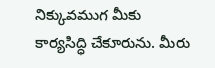నిక్కువముగ మీకు కార్యసిద్ధి చేకూరును. మీరు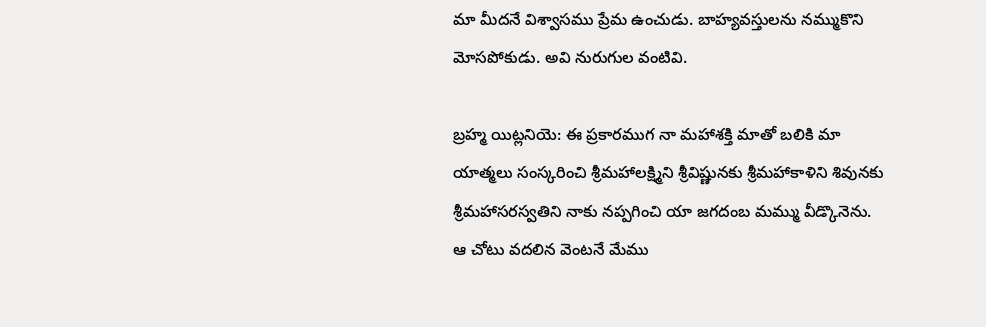మా మీదనే విశ్వాసము ప్రేమ ఉంచుడు. బాహ్యవస్తులను నమ్ముకొని మోసపోకుడు. అవి నురుగుల వంటివి.

బ్రహ్మ యిట్లనియె: ఈ ప్రకారముగ నా మహాశక్తి మాతో బలికి మా యాత్మలు సంస్కరించి శ్రీమహాలక్ష్మిని శ్రీవిష్ణునకు శ్రీమహాకాళిని శివునకు శ్రీమహాసరస్వతిని నాకు నప్పగించి యా జగదంబ మమ్ము వీడ్కొనెను. ఆ చోటు వదలిన వెంటనే మేము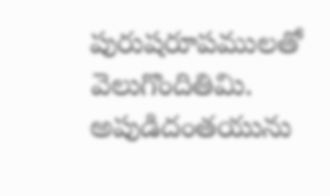పురుషరూపములతో వెలుగొందితిమి. అపుడిదంతయును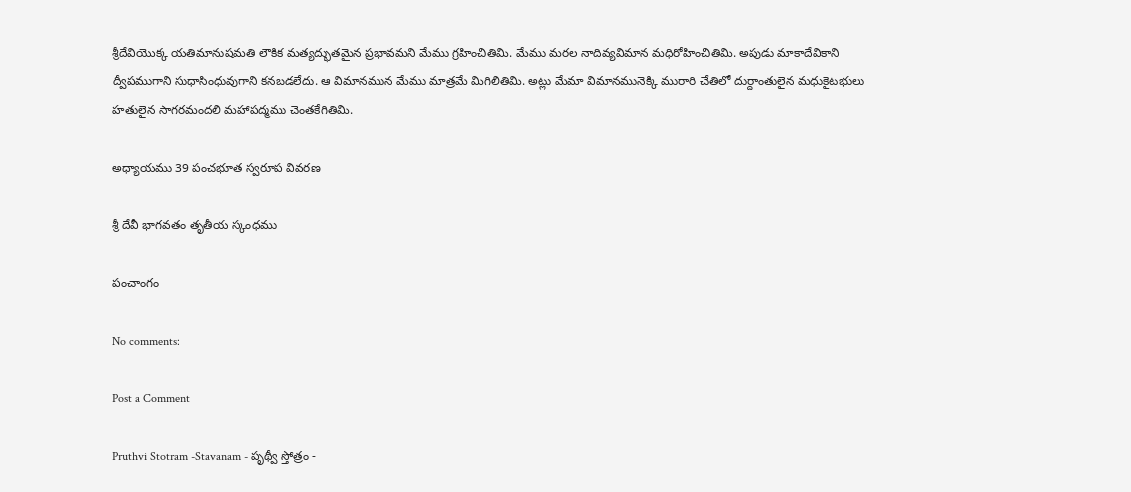శ్రీదేవియొక్క యతిమానుషమతి లౌకిక మత్యద్భుతమైన ప్రభావమని మేము గ్రహించితిమి. మేము మరల నాదివ్యవిమాన మధిరోహించితిమి. అపుడు మాకాదేవికాని ద్వీపముగాని సుధాసింధువుగాని కనబడలేదు. ఆ విమానమున మేము మాత్రమే మిగిలితిమి. అట్లు మేమా విమానమునెక్కి మురారి చేతిలో దుర్దాంతులైన మధుకైటభులు హతులైన సాగరమందలి మహాపద్మము చెంతకేగితిమి.

అధ్యాయము 39 పంచభూత స్వరూప వివరణ

శ్రీ దేవీ భాగవతం తృతీయ స్కంధము

పంచాంగం

No comments:

Post a Comment

Pruthvi Stotram -Stavanam - పృథ్వీ స్తోత్రం -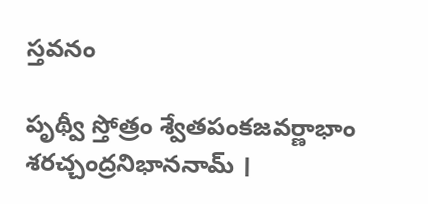స్తవనం

పృథ్వీ స్తోత్రం శ్వేతపంకజవర్ణాభాం శరచ్చంద్రనిభాననామ్‌ ।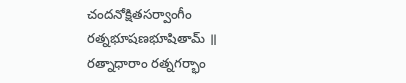చందనోక్షితసర్వాంగీం రత్నభూషణభూషితామ్‌ ॥ రత్నాధారాం రత్నగర్భాం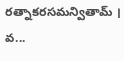రత్నాకరసమన్వితామ్‌ । వ...